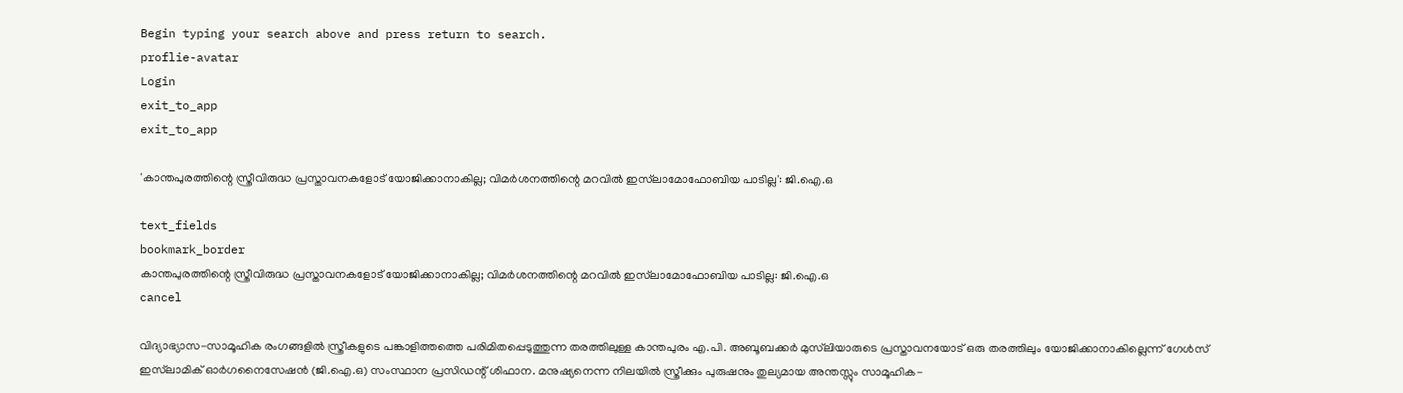Begin typing your search above and press return to search.
proflie-avatar
Login
exit_to_app
exit_to_app

'കാന്തപുരത്തിന്റെ സ്ത്രീവിരുദ്ധ പ്രസ്താവനകളോട് യോജിക്കാനാകില്ല; വിമർശനത്തിന്റെ മറവിൽ ഇസ്‌ലാമോഫോബിയ പാടില്ല': ജി.ഐ.ഒ

text_fields
bookmark_border
കാന്തപുരത്തിന്റെ സ്ത്രീവിരുദ്ധ പ്രസ്താവനകളോട് യോജിക്കാനാകില്ല; വിമർശനത്തിന്റെ മറവിൽ ഇസ്‌ലാമോഫോബിയ പാടില്ല: ജി.ഐ.ഒ
cancel

വിദ്യാഭ്യാസ-സാമൂഹിക രംഗങ്ങളിൽ സ്ത്രീകളുടെ പങ്കാളിത്തത്തെ പരിമിതപ്പെടുത്തുന്ന തരത്തിലുള്ള കാന്തപുരം എ.പി. അബൂബക്കർ മുസ്‌ലിയാരുടെ പ്രസ്താവനയോട് ഒരു തരത്തിലും യോജിക്കാനാകില്ലെന്ന് ഗേൾസ് ഇസ്‌ലാമിക് ഓർഗനൈസേഷൻ (ജി.ഐ.ഒ) സംസ്ഥാന പ്രസിഡന്റ് ശിഫാന. മനുഷ്യനെന്ന നിലയിൽ സ്ത്രീക്കും പുരുഷനും തുല്യമായ അന്തസ്സും സാമൂഹിക-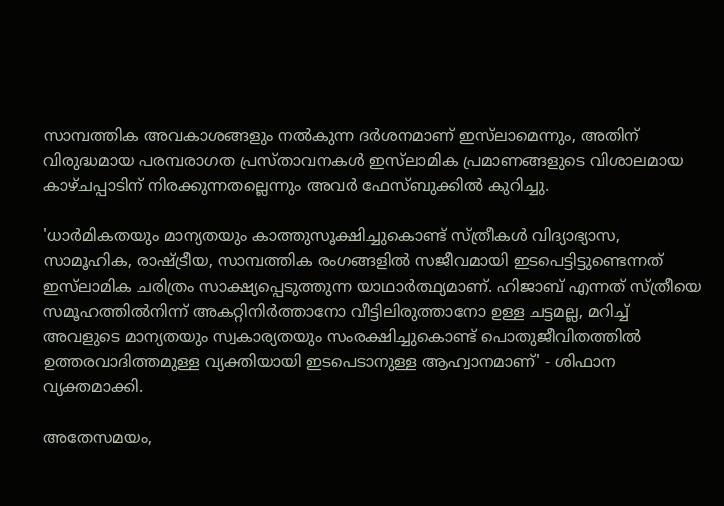സാമ്പത്തിക അവകാശങ്ങളും നൽകുന്ന ദർശനമാണ് ഇസ്‌ലാമെന്നും, അതിന് വിരുദ്ധമായ പരമ്പരാഗത പ്രസ്താവനകൾ ഇസ്‌ലാമിക പ്രമാണങ്ങളുടെ വിശാലമായ കാഴ്ചപ്പാടിന് നിരക്കുന്നതല്ലെന്നും അവർ ഫേസ്ബുക്കിൽ കുറിച്ചു.

'ധാർമികതയും മാന്യതയും കാത്തുസൂക്ഷിച്ചുകൊണ്ട് സ്ത്രീകൾ വിദ്യാഭ്യാസ, സാമൂഹിക, രാഷ്ട്രീയ, സാമ്പത്തിക രംഗങ്ങളിൽ സജീവമായി ഇടപെട്ടിട്ടുണ്ടെന്നത് ഇസ്‌ലാമിക ചരിത്രം സാക്ഷ്യപ്പെടുത്തുന്ന യാഥാർത്ഥ്യമാണ്. ഹിജാബ് എന്നത് സ്ത്രീയെ സമൂഹത്തിൽനിന്ന് അകറ്റിനിർത്താനോ വീട്ടിലിരുത്താനോ ഉള്ള ചട്ടമല്ല, മറിച്ച് അവളുടെ മാന്യതയും സ്വകാര്യതയും സംരക്ഷിച്ചുകൊണ്ട് പൊതുജീവിതത്തിൽ ഉത്തരവാദിത്തമുള്ള വ്യക്തിയായി ഇടപെടാനുള്ള ആഹ്വാനമാണ്' - ശിഫാന വ്യക്തമാക്കി.

അതേസമയം,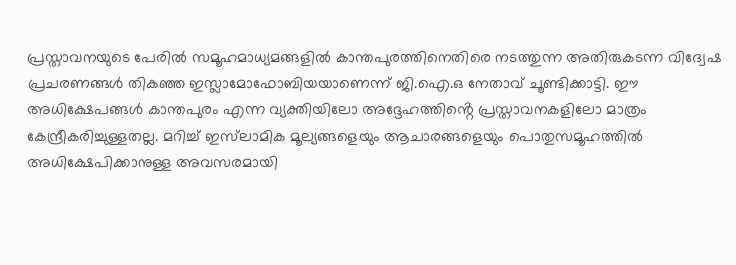പ്രസ്താവനയുടെ പേരിൽ സമൂഹമാധ്യമങ്ങളിൽ കാന്തപുരത്തിനെതിരെ നടത്തുന്ന അതിരുകടന്ന വിദ്വേഷ പ്രചരണങ്ങൾ തികഞ്ഞ ഇസ്ലാമോഫോബിയയാണെന്ന് ജി.ഐ.ഒ നേതാവ് ചൂണ്ടിക്കാട്ടി. ഈ അധിക്ഷേപങ്ങൾ കാന്തപുരം എന്ന വ്യക്തിയിലോ അദ്ദേഹത്തിൻ്റെ പ്രസ്താവനകളിലോ മാത്രം കേന്ദ്രീകരിച്ചുള്ളതല്ല. മറിച്ച് ഇസ്‌ലാമിക മൂല്യങ്ങളെയും ആചാരങ്ങളെയും പൊതുസമൂഹത്തിൽ അധിക്ഷേപിക്കാനുള്ള അവസരമായി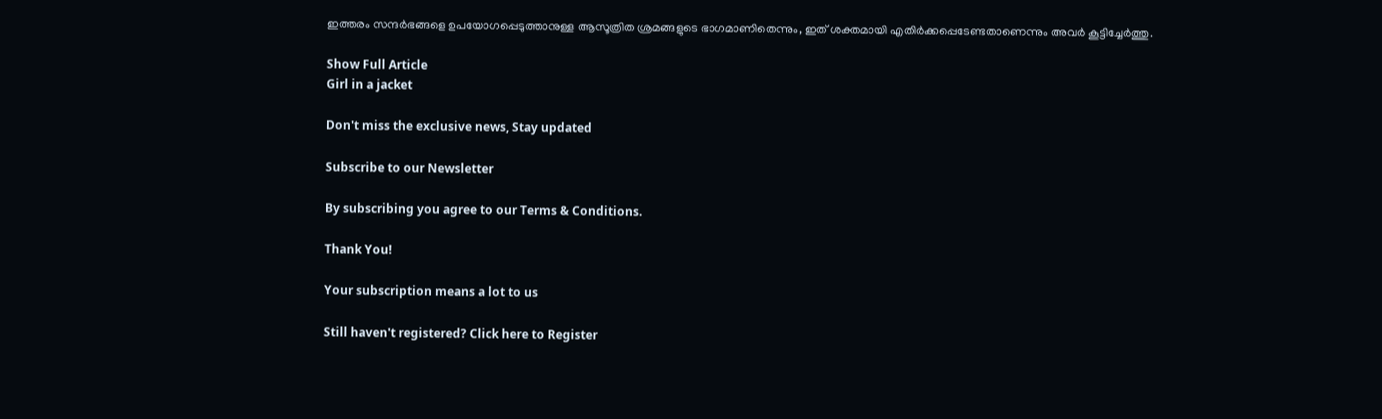ഇത്തരം സന്ദർഭങ്ങളെ ഉപയോഗപ്പെടുത്താനുള്ള ആസൂത്രിത ശ്രമങ്ങളുടെ ഭാഗമാണിതെന്നും, ഇത് ശക്തമായി എതിർക്കപ്പെടേണ്ടതാണെന്നും അവർ കൂട്ടിച്ചേർത്തു.

Show Full Article
Girl in a jacket

Don't miss the exclusive news, Stay updated

Subscribe to our Newsletter

By subscribing you agree to our Terms & Conditions.

Thank You!

Your subscription means a lot to us

Still haven't registered? Click here to Register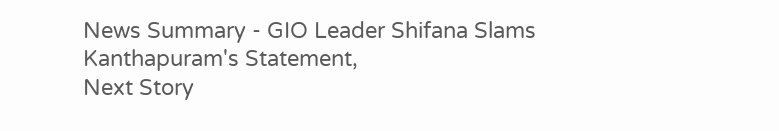News Summary - GIO Leader Shifana Slams Kanthapuram's Statement,
Next Story